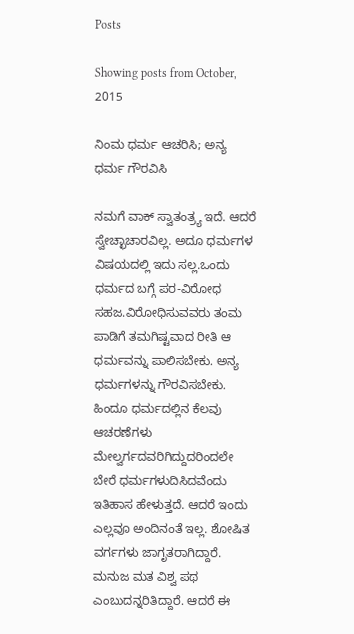Posts

Showing posts from October, 2015

ನಿಂಮ ಧರ್ಮ ಆಚರಿಸಿ; ಅನ್ಯ ಧರ್ಮ ಗೌರವಿಸಿ

ನಮಗೆ ವಾಕ್ ಸ್ವಾತಂತ್ರ್ಯ ಇದೆ. ಆದರೆ ಸ್ವೇಚ್ಛಾಚಾರವಿಲ್ಲ. ಅದೂ ಧರ್ಮಗಳ ವಿಷಯದಲ್ಲಿ ಇದು ಸಲ್ಲ.ಒಂದು ಧರ್ಮದ ಬಗ್ಗೆ ಪರ-ವಿರೋಧ ಸಹಜ.ವಿರೋಧಿಸುವವರು ತಂಮ ಪಾಡಿಗೆ ತಮಗಿಷ್ಟವಾದ ರೀತಿ ಆ ಧರ್ಮವನ್ನು ಪಾಲಿಸಬೇಕು. ಅನ್ಯ ಧರ್ಮಗಳನ್ನು ಗೌರವಿಸಬೇಕು. ಹಿಂದೂ ಧರ್ಮದಲ್ಲಿನ ಕೆಲವು ಆಚರಣೆಗಳು ಮೇಲ್ವರ್ಗದವರಿಗಿದ್ದುದರಿಂದಲೇ ಬೇರೆ ಧರ್ಮಗಳುದಿಸಿದವೆಂದು ಇತಿಹಾಸ ಹೇಳುತ್ತದೆ. ಆದರೆ ಇಂದು ಎಲ್ಲವೂ ಅಂದಿನಂತೆ ಇಲ್ಲ. ಶೋಷಿತ ವರ್ಗಗಳು ಜಾಗೃತರಾಗಿದ್ದಾರೆ. ಮನುಜ ಮತ ವಿಶ್ವ ಪಥ ಎಂಬುದನ್ನರಿತಿದ್ದಾರೆ. ಆದರೆ ಈ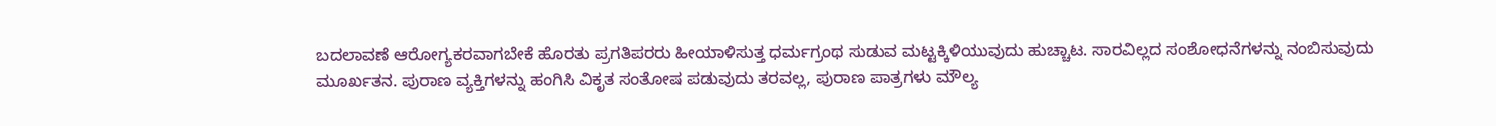ಬದಲಾವಣೆ ಆರೋಗ್ಯಕರವಾಗಬೇಕೆ ಹೊರತು ಪ್ರಗತಿಪರರು ಹೀಯಾಳಿಸುತ್ತ ಧರ್ಮಗ್ರಂಥ ಸುಡುವ ಮಟ್ಟಕ್ಕಿಳಿಯುವುದು ಹುಚ್ಚಾಟ. ಸಾರವಿಲ್ಲದ ಸಂಶೋಧನೆಗಳನ್ನು ನಂಬಿಸುವುದು ಮೂರ್ಖತನ. ಪುರಾಣ ವ್ಯಕ್ತಿಗಳನ್ನು ಹಂಗಿಸಿ ವಿಕೃತ ಸಂತೋಷ ಪಡುವುದು ತರವಲ್ಲ, ಪುರಾಣ ಪಾತ್ರಗಳು ಮೌಲ್ಯ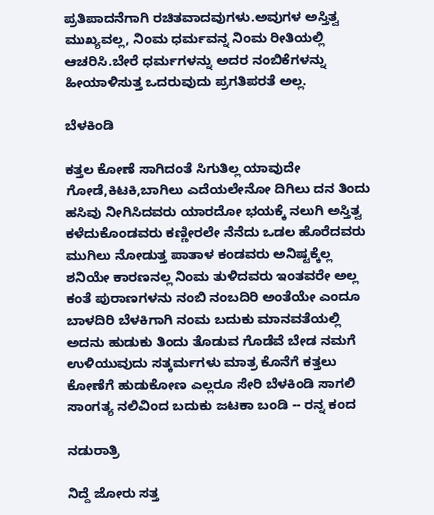ಪ್ರತಿಪಾದನೆಗಾಗಿ ರಚಿತವಾದವುಗಳು.ಅವುಗಳ ಅಸ್ತಿತ್ವ ಮುಖ್ಯವಲ್ಲ, ನಿಂಮ ಧರ್ಮವನ್ನ ನಿಂಮ ರೀತಿಯಲ್ಲಿ ಆಚರಿಸಿ.ಬೇರೆ ಧರ್ಮಗಳನ್ನು ಅದರ ನಂಬಿಕೆಗಳನ್ನು ಹೀಯಾಳಿಸುತ್ತ ಒದರುವುದು ಪ್ರಗತಿಪರತೆ ಅಲ್ಲ.

ಬೆಳಕಿಂಡಿ

ಕತ್ತಲ ಕೋಣೆ ಸಾಗಿದಂತೆ ಸಿಗುತಿಲ್ಲ ಯಾವುದೇ ಗೋಡೆ,ಕಿಟಕಿ,ಬಾಗಿಲು ಎದೆಯಲೇನೋ ದಿಗಿಲು ದನ ತಿಂದು ಹಸಿವು ನೀಗಿಸಿದವರು ಯಾರದೋ ಭಯಕ್ಕೆ ನಲುಗಿ ಅಸ್ತಿತ್ವ ಕಳೆದುಕೊಂಡವರು ಕಣ್ಣೀರಲೇ ನೆನೆದು ಒಡಲ ಹೊರೆದವರು ಮುಗಿಲು ನೋಡುತ್ತ ಪಾತಾಳ ಕಂಡವರು ಅನಿಷ್ಟಕ್ಕೆಲ್ಲ ಶನಿಯೇ ಕಾರಣನಲ್ಲ ನಿಂಮ ತುಳಿದವರು ಇಂತವರೇ ಅಲ್ಲ ಕಂತೆ ಪುರಾಣಗಳನು ನಂಬಿ ನಂಬದಿರಿ ಅಂತೆಯೇ ಎಂದೂ ಬಾಳದಿರಿ ಬೆಳಕಿಗಾಗಿ ನಂಮ ಬದುಕು ಮಾನವತೆಯಲ್ಲಿ ಅದನು ಹುಡುಕು ತಿಂದು ತೊಡುವ ಗೊಡೆವೆ ಬೇಡ ನಮಗೆ ಉಳಿಯುವುದು ಸತ್ಕರ್ಮಗಳು ಮಾತ್ರ ಕೊನೆಗೆ ಕತ್ತಲು ಕೋಣೆಗೆ ಹುಡುಕೋಣ ಎಲ್ಲರೂ ಸೇರಿ ಬೆಳಕಿಂಡಿ ಸಾಗಲಿ ಸಾಂಗತ್ಯ ನಲಿವಿಂದ ಬದುಕು ಜಟಕಾ ಬಂಡಿ -- ರನ್ನ ಕಂದ

ನಡುರಾತ್ರಿ

ನಿದ್ದೆ ಜೋರು ಸತ್ತ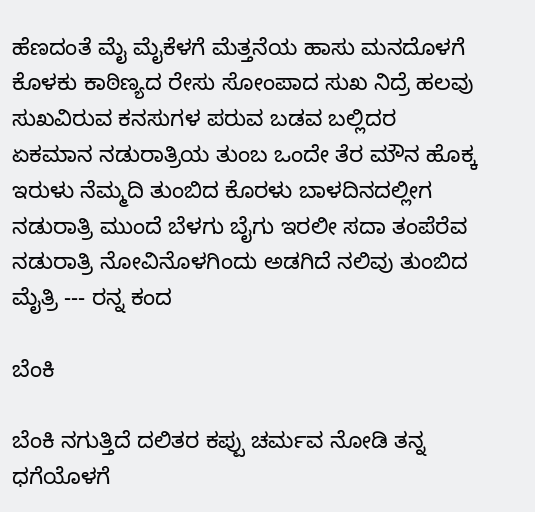ಹೆಣದಂತೆ ಮೈ ಮೈಕೆಳಗೆ ಮೆತ್ತನೆಯ ಹಾಸು ಮನದೊಳಗೆ ಕೊಳಕು ಕಾಠಿಣ್ಯದ ರೇಸು ಸೋಂಪಾದ ಸುಖ ನಿದ್ರೆ ಹಲವು ಸುಖವಿರುವ ಕನಸುಗಳ ಪರುವ ಬಡವ ಬಲ್ಲಿದರ ಏಕಮಾನ ನಡುರಾತ್ರಿಯ ತುಂಬ ಒಂದೇ ತೆರ ಮೌನ ಹೊಕ್ಕ ಇರುಳು ನೆಮ್ಮದಿ ತುಂಬಿದ ಕೊರಳು ಬಾಳದಿನದಲ್ಲೀಗ ನಡುರಾತ್ರಿ ಮುಂದೆ ಬೆಳಗು ಬೈಗು ಇರಲೀ ಸದಾ ತಂಪೆರೆವ ನಡುರಾತ್ರಿ ನೋವಿನೊಳಗಿಂದು ಅಡಗಿದೆ ನಲಿವು ತುಂಬಿದ ಮೈತ್ರಿ --- ರನ್ನ ಕಂದ

ಬೆಂಕಿ

ಬೆಂಕಿ ನಗುತ್ತಿದೆ ದಲಿತರ ಕಪ್ಪು ಚರ್ಮವ ನೋಡಿ ತನ್ನ ಧಗೆಯೊಳಗೆ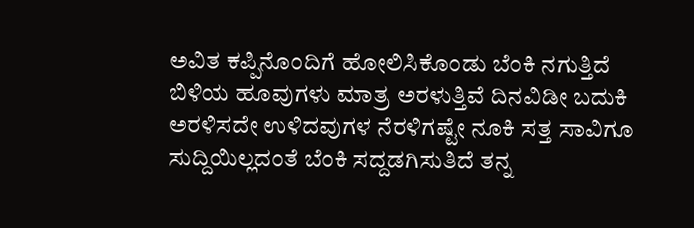ಅವಿತ ಕಪ್ಪಿನೊಂದಿಗೆ ಹೋಲಿಸಿಕೊಂಡು ಬೆಂಕಿ ನಗುತ್ತಿದೆ ಬಿಳಿಯ ಹೂವುಗಳು ಮಾತ್ರ ಅರಳುತ್ತಿವೆ ದಿನವಿಡೀ ಬದುಕಿ ಅರಳಿಸದೇ ಉಳಿದವುಗಳ ನೆರಳಿಗಷ್ಟೇ ನೂಕಿ ಸತ್ತ ಸಾವಿಗೂ ಸುದ್ದಿಯಿಲ್ಲದಂತೆ ಬೆಂಕಿ ಸದ್ದಡಗಿಸುತಿದೆ ತನ್ನ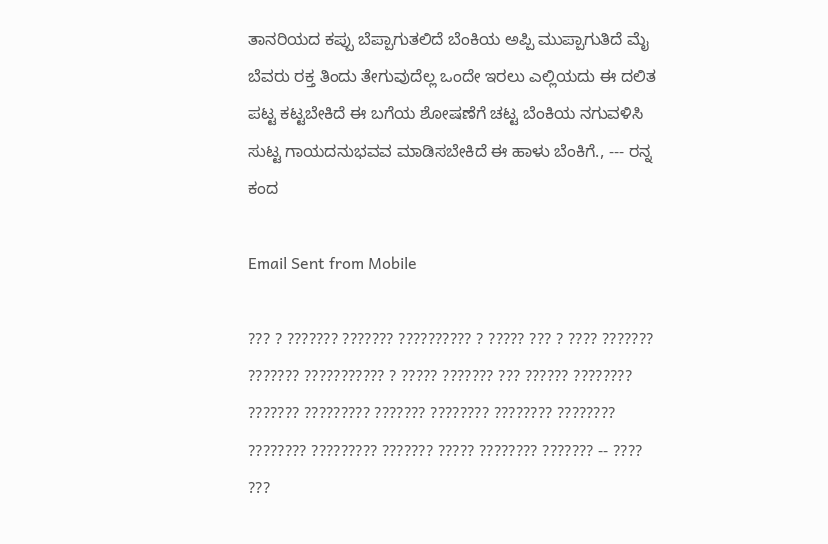ತಾನರಿಯದ ಕಪ್ಪು ಬೆಪ್ಪಾಗುತಲಿದೆ ಬೆಂಕಿಯ ಅಪ್ಪಿ ಮುಪ್ಪಾಗುತಿದೆ ಮೈ ಬೆವರು ರಕ್ತ ತಿಂದು ತೇಗುವುದೆಲ್ಲ ಒಂದೇ ಇರಲು ಎಲ್ಲಿಯದು ಈ ದಲಿತ ಪಟ್ಟ ಕಟ್ಟಬೇಕಿದೆ ಈ ಬಗೆಯ ಶೋಷಣೆಗೆ ಚಟ್ಟ ಬೆಂಕಿಯ ನಗುವಳಿಸಿ ಸುಟ್ಟ ಗಾಯದನುಭವವ ಮಾಡಿಸಬೇಕಿದೆ ಈ ಹಾಳು ಬೆಂಕಿಗೆ., --- ರನ್ನ ಕಂದ

Email Sent from Mobile

??? ? ??????? ??????? ?????????? ? ????? ??? ? ???? ??????? ??????? ??????????? ? ????? ??????? ??? ?????? ???????? ??????? ????????? ??????? ???????? ???????? ???????? ???????? ????????? ??????? ????? ???????? ??????? -- ???? ???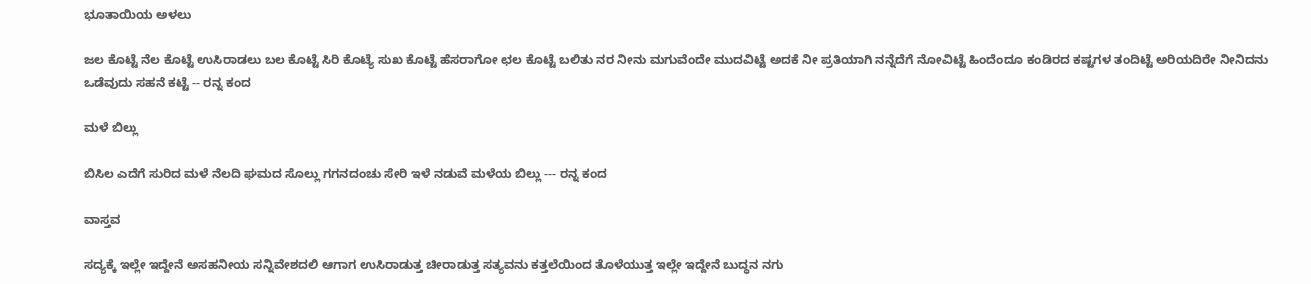ಭೂತಾಯಿಯ ಅಳಲು

ಜಲ ಕೊಟ್ಟೆ ನೆಲ ಕೊಟ್ಟೆ ಉಸಿರಾಡಲು ಬಲ ಕೊಟ್ಟೆ ಸಿರಿ ಕೊಟ್ಯೆ ಸುಖ ಕೊಟ್ಟೆ ಹೆಸರಾಗೋ ಛಲ ಕೊಟ್ಟೆ ಬಲಿತು ನರ ನೀನು ಮಗುವೆಂದೇ ಮುದವಿಟ್ಟೆ ಅದಕೆ ನೀ ಪ್ರತಿಯಾಗಿ ನನ್ನೆದೆಗೆ ನೋವಿಟ್ಟೆ ಹಿಂದೆಂದೂ ಕಂಡಿರದ ಕಷ್ಟಗಳ ತಂದಿಟ್ಟೆ ಅರಿಯದಿರೇ ನೀನಿದನು ಒಡೆವುದು ಸಹನೆ ಕಟ್ಟೆ -- ರನ್ನ ಕಂದ

ಮಳೆ ಬಿಲ್ಲು

ಬಿಸಿಲ ಎದೆಗೆ ಸುರಿದ ಮಳೆ ನೆಲದಿ ಘಮದ ಸೊಲ್ಲು ಗಗನದಂಚು ಸೇರಿ ಇಳೆ ನಡುವೆ ಮಳೆಯ ಬಿಲ್ಲು --- ರನ್ನ ಕಂದ

ವಾಸ್ತವ

ಸದ್ಯಕ್ಕೆ ಇಲ್ಲೇ ಇದ್ದೇನೆ ಅಸಹನೀಯ ಸನ್ನಿವೇಶದಲಿ ಆಗಾಗ ಉಸಿರಾಡುತ್ತ ಚೀರಾಡುತ್ತ ಸತ್ಯವನು ಕತ್ತಲೆಯಿಂದ ತೊಳೆಯುತ್ತ ಇಲ್ಲೇ ಇದ್ದೇನೆ ಬುದ್ಧನ ನಗು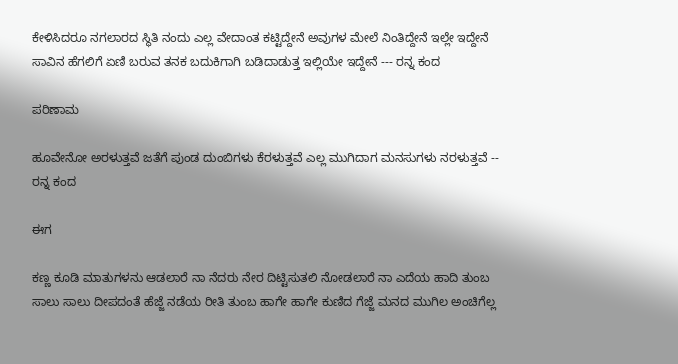ಕೇಳಿಸಿದರೂ ನಗಲಾರದ ಸ್ಥಿತಿ ನಂದು ಎಲ್ಲ ವೇದಾಂತ ಕಟ್ಟಿದ್ದೇನೆ ಅವುಗಳ ಮೇಲೆ ನಿಂತಿದ್ದೇನೆ ಇಲ್ಲೇ ಇದ್ದೇನೆ ಸಾವಿನ ಹೆಗಲಿಗೆ ಏಣಿ ಬರುವ ತನಕ ಬದುಕಿಗಾಗಿ ಬಡಿದಾಡುತ್ತ ಇಲ್ಲಿಯೇ ಇದ್ದೇನೆ --- ರನ್ನ ಕಂದ

ಪರಿಣಾಮ

ಹೂವೇನೋ ಅರಳುತ್ತವೆ ಜತೆಗೆ ಪುಂಡ ದುಂಬಿಗಳು ಕೆರಳುತ್ತವೆ ಎಲ್ಲ ಮುಗಿದಾಗ ಮನಸುಗಳು ನರಳುತ್ತವೆ -- ರನ್ನ ಕಂದ

ಈಗ

ಕಣ್ಣ ಕೂಡಿ ಮಾತುಗಳನು ಆಡಲಾರೆ ನಾ ನೆದರು ನೇರ ದಿಟ್ಟಿಸುತಲಿ ನೋಡಲಾರೆ ನಾ ಎದೆಯ ಹಾದಿ ತುಂಬ ಸಾಲು ಸಾಲು ದೀಪದಂತೆ ಹೆಜ್ಜೆ ನಡೆಯ ರೀತಿ ತುಂಬ ಹಾಗೇ ಹಾಗೇ ಕುಣಿದ ಗೆಜ್ಜೆ ಮನದ ಮುಗಿಲ ಅಂಚಿಗೆಲ್ಲ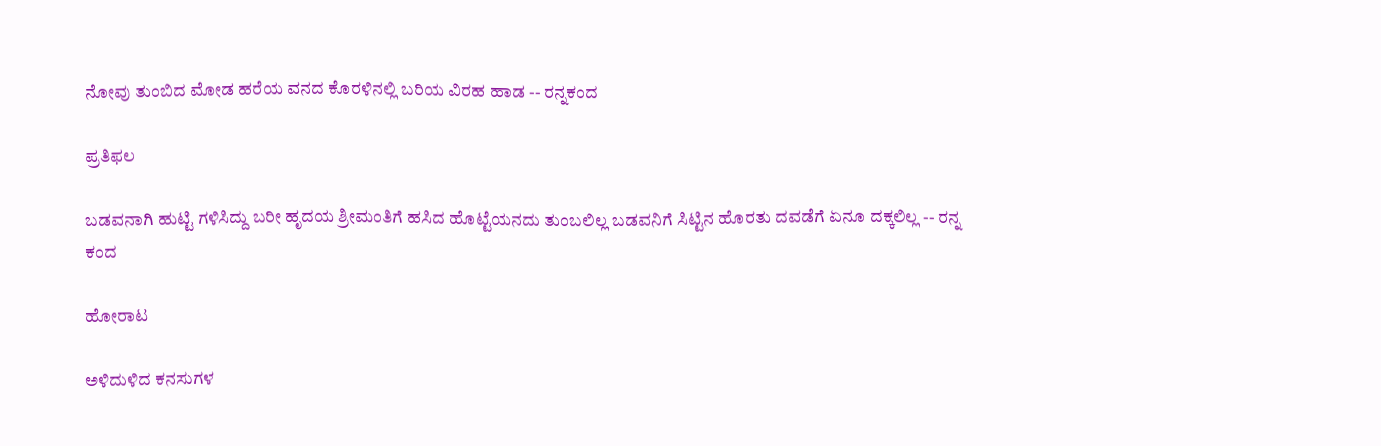ನೋವು ತುಂಬಿದ ಮೋಡ ಹರೆಯ ವನದ ಕೊರಳಿನಲ್ಲಿ ಬರಿಯ ವಿರಹ ಹಾಡ -- ರನ್ನಕಂದ

ಪ್ರತಿಫಲ

ಬಡವನಾಗಿ ಹುಟ್ಟಿ ಗಳಿಸಿದ್ದು ಬರೀ ಹೃದಯ ಶ್ರೀಮಂತಿಗೆ ಹಸಿದ ಹೊಟ್ಟೆಯನದು ತುಂಬಲಿಲ್ಲ ಬಡವನಿಗೆ ಸಿಟ್ಟಿನ ಹೊರತು ದವಡೆಗೆ ಏನೂ ದಕ್ಕಲಿಲ್ಲ -- ರನ್ನ ಕಂದ

ಹೋರಾಟ

ಅಳಿದುಳಿದ ಕನಸುಗಳ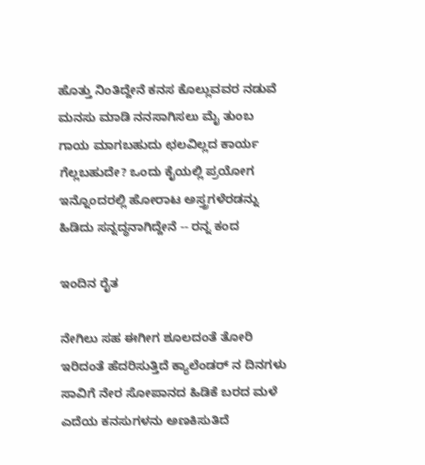ಹೊತ್ತು ನಿಂತಿದ್ದೇನೆ ಕನಸ ಕೊಲ್ಲುವವರ ನಡುವೆ ಮನಸು ಮಾಡಿ ನನಸಾಗಿಸಲು ಮೈ ತುಂಬ ಗಾಯ ಮಾಗಬಹುದು ಛಲವಿಲ್ಲದ ಕಾರ್ಯ ಗೆಲ್ಲಬಹುದೇ? ಒಂದು ಕೈಯಲ್ಲಿ ಪ್ರಯೋಗ ಇನ್ನೊಂದರಲ್ಲಿ ಹೋರಾಟ ಅಸ್ತ್ರಗಳೆರಡನ್ನು ಹಿಡಿದು ಸನ್ನದ್ಧನಾಗಿದ್ದೇನೆ -- ರನ್ನ ಕಂದ

ಇಂದಿನ ರೈತ

ನೇಗಿಲು ಸಹ ಈಗೀಗ ಶೂಲದಂತೆ ತೋರಿ ಇರಿದಂತೆ ಹೆದರಿಸುತ್ತಿದೆ ಕ್ಯಾಲೆಂಡರ್ ನ ದಿನಗಳು ಸಾವಿಗೆ ನೇರ ಸೋಪಾನದ ಹಿಡಿಕೆ ಬರದ ಮಳೆ ಎದೆಯ ಕನಸುಗಳನು ಅಣಕಿಸುತಿದೆ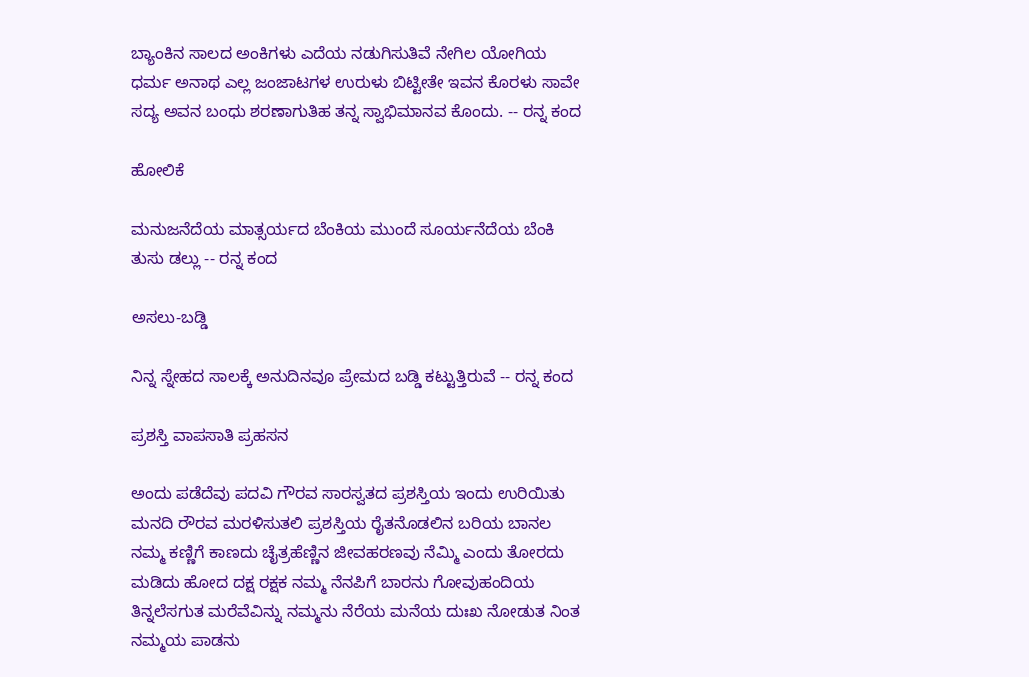ಬ್ಯಾಂಕಿನ ಸಾಲದ ಅಂಕಿಗಳು ಎದೆಯ ನಡುಗಿಸುತಿವೆ ನೇಗಿಲ ಯೋಗಿಯ ಧರ್ಮ ಅನಾಥ ಎಲ್ಲ ಜಂಜಾಟಗಳ ಉರುಳು ಬಿಟ್ಟೀತೇ ಇವನ ಕೊರಳು ಸಾವೇ ಸದ್ಯ ಅವನ ಬಂಧು ಶರಣಾಗುತಿಹ ತನ್ನ ಸ್ವಾಭಿಮಾನವ ಕೊಂದು. -- ರನ್ನ ಕಂದ

ಹೋಲಿಕೆ

ಮನುಜನೆದೆಯ ಮಾತ್ಸರ್ಯದ ಬೆಂಕಿಯ ಮುಂದೆ ಸೂರ್ಯನೆದೆಯ ಬೆಂಕಿ ತುಸು ಡಲ್ಲು -- ರನ್ನ ಕಂದ

ಅಸಲು-ಬಡ್ಡಿ

ನಿನ್ನ ಸ್ನೇಹದ ಸಾಲಕ್ಕೆ ಅನುದಿನವೂ ಪ್ರೇಮದ ಬಡ್ಡಿ ಕಟ್ಟುತ್ತಿರುವೆ -- ರನ್ನ ಕಂದ

ಪ್ರಶಸ್ತಿ ವಾಪಸಾತಿ ಪ್ರಹಸನ

ಅಂದು ಪಡೆದೆವು ಪದವಿ ಗೌರವ ಸಾರಸ್ವತದ ಪ್ರಶಸ್ತಿಯ ಇಂದು ಉರಿಯಿತು ಮನದಿ ರೌರವ ಮರಳಿಸುತಲಿ ಪ್ರಶಸ್ತಿಯ ರೈತನೊಡಲಿನ ಬರಿಯ ಬಾನಲ ನಮ್ಮ ಕಣ್ಣಿಗೆ ಕಾಣದು ಚೈತ್ರಹೆಣ್ಣಿನ ಜೀವಹರಣವು ನೆಮ್ಮಿ ಎಂದು ತೋರದು ಮಡಿದು ಹೋದ ದಕ್ಷ ರಕ್ಷಕ ನಮ್ಮ ನೆನಪಿಗೆ ಬಾರನು ಗೋವುಹಂದಿಯ ತಿನ್ನಲೆಸಗುತ ಮರೆವೆವಿನ್ನು ನಮ್ಮನು ನೆರೆಯ ಮನೆಯ ದುಃಖ ನೋಡುತ ನಿಂತ ನಮ್ಮಯ ಪಾಡನು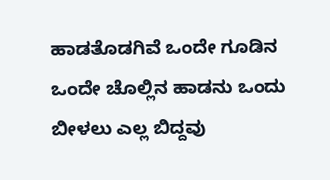ಹಾಡತೊಡಗಿವೆ ಒಂದೇ ಗೂಡಿನ ಒಂದೇ ಚೊಲ್ಲಿನ ಹಾಡನು ಒಂದು ಬೀಳಲು ಎಲ್ಲ ಬಿದ್ದವು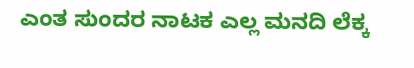ಎಂತ ಸುಂದರ ನಾಟಕ ಎಲ್ಲ ಮನದಿ ಲೆಕ್ಕ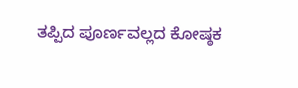ತಪ್ಪಿದ ಪೂರ್ಣವಲ್ಲದ ಕೋಷ್ಠಕ